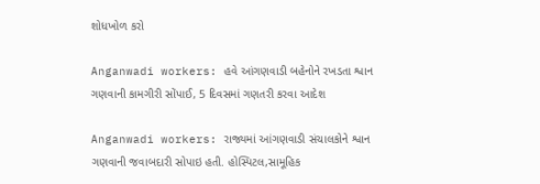શોધખોળ કરો

Anganwadi workers: હવે આંગણવાડી બહેનોને રખડતા શ્વાન ગણવાની કામગીરી સોંપાઈ, 5 દિવસમાં ગણતરી કરવા આદેશ

Anganwadi workers: રાજ્યમાં આંગણવાડી સંચાલકોને શ્વાન ગણવાની જવાબદારી સોપાઇ હતી. હોસ્પિટલ,સામૂહિક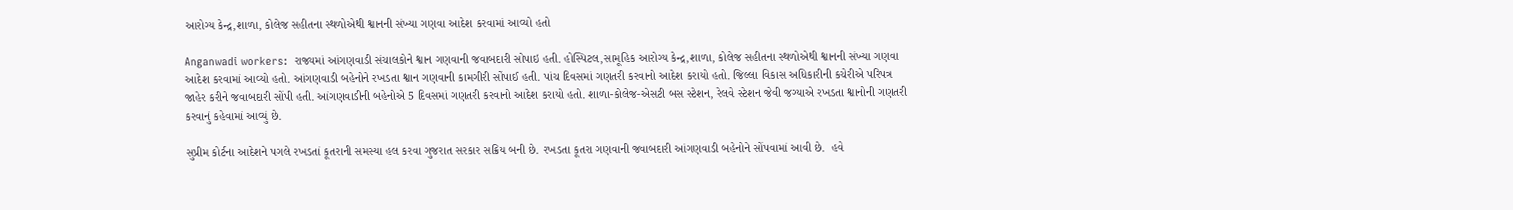આરોગ્ય કેન્દ્ર,શાળા, કોલેજ સહીતના સ્થળોએથી શ્વાનની સંખ્યા ગણવા આદેશ કરવામાં આવ્યો હતો

Anganwadi workers:  રાજ્યમાં આંગણવાડી સંચાલકોને શ્વાન ગણવાની જવાબદારી સોપાઇ હતી. હોસ્પિટલ,સામૂહિક આરોગ્ય કેન્દ્ર,શાળા, કોલેજ સહીતના સ્થળોએથી શ્વાનની સંખ્યા ગણવા આદેશ કરવામાં આવ્યો હતો. આંગણવાડી બહેનોને રખડતા શ્વાન ગણવાની કામગીરી સોંપાઈ હતી. પાંચ દિવસમાં ગણતરી કરવાનો આદેશ કરાયો હતો. જિલ્લા વિકાસ અધિકારીની કચેરીએ પરિપત્ર જાહેર કરીને જવાબદારી સોંપી હતી. આંગણવાડીની બહેનોએ 5 દિવસમાં ગણતરી કરવાનો આદેશ કરાયો હતો. શાળા-કોલેજ-એસટી બસ સ્ટેશન, રેલવે સ્ટેશન જેવી જગ્યાએ રખડતા શ્વાનોની ગણતરી કરવાનું કહેવામાં આવ્યું છે.

સુપ્રીમ કોર્ટના આદેશને પગલે રખડતાં કૂતરાની સમસ્યા હલ કરવા ગુજરાત સરકાર સક્રિય બની છે. રખડતા કૂતરા ગણવાની જવાબદારી આંગણવાડી બહેનોને સોંપવામાં આવી છે.  હવે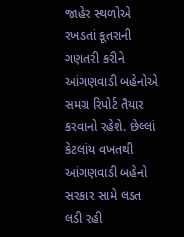જાહેર સ્થળોએ રખડતાં કૂતરાની ગણતરી કરીને આંગણવાડી બહેનોએ સમગ્ર રિપોર્ટ તૈયાર કરવાનો રહેશે. છેલ્લાં કેટલાંય વખતથી આંગણવાડી બહેનો સરકાર સામે લડત લડી રહી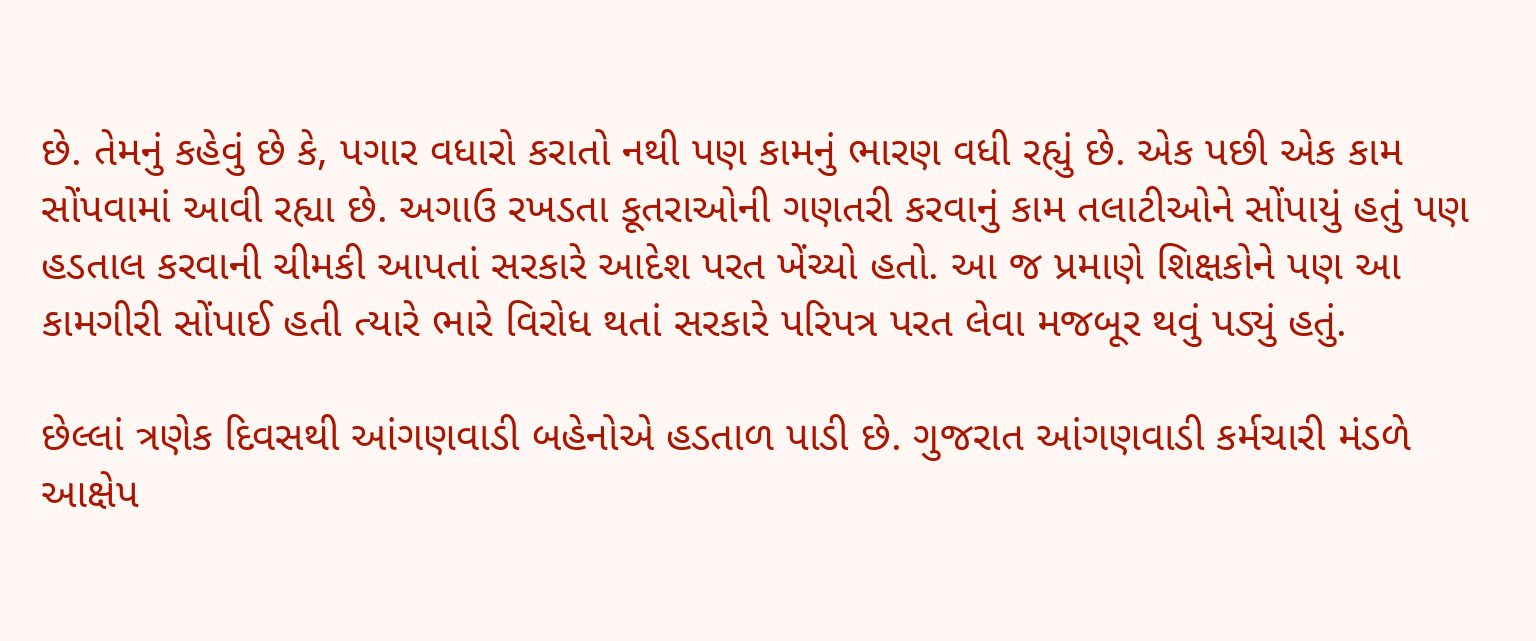છે. તેમનું કહેવું છે કે, પગાર વધારો કરાતો નથી પણ કામનું ભારણ વધી રહ્યું છે. એક પછી એક કામ સોંપવામાં આવી રહ્યા છે. અગાઉ રખડતા કૂતરાઓની ગણતરી કરવાનું કામ તલાટીઓને સોંપાયું હતું પણ હડતાલ કરવાની ચીમકી આપતાં સરકારે આદેશ પરત ખેંચ્યો હતો. આ જ પ્રમાણે શિક્ષકોને પણ આ કામગીરી સોંપાઈ હતી ત્યારે ભારે વિરોધ થતાં સરકારે પરિપત્ર પરત લેવા મજબૂર થવું પડ્યું હતું.

છેલ્લાં ત્રણેક દિવસથી આંગણવાડી બહેનોએ હડતાળ પાડી છે. ગુજરાત આંગણવાડી કર્મચારી મંડળે આક્ષેપ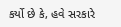કર્યો છે કે, હવે સરકારે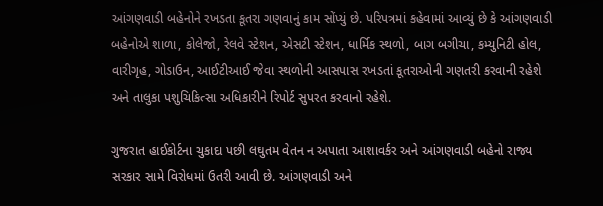આંગણવાડી બહેનોને રખડતા કૂતરા ગણવાનું કામ સોંપ્યું છે. પરિપત્રમાં કહેવામાં આવ્યું છે કે આંગણવાડી બહેનોએ શાળા, કોલેજો, રેલવે સ્ટેશન, એસટી સ્ટેશન, ધાર્મિક સ્થળો, બાગ બગીચા, કમ્યુનિટી હોલ, વારીગૃહ, ગોડાઉન, આઈટીઆઈ જેવા સ્થળોની આસપાસ રખડતાં કૂતરાઓની ગણતરી કરવાની રહેશે અને તાલુકા પશુચિકિત્સા અધિકારીને રિપોર્ટ સુપરત કરવાનો રહેશે.

ગુજરાત હાઈકોર્ટના ચુકાદા પછી લઘુતમ વેતન ન અપાતા આશાવર્કર અને આંગણવાડી બહેનો રાજ્ય સરકાર સામે વિરોધમાં ઉતરી આવી છે. આંગણવાડી અને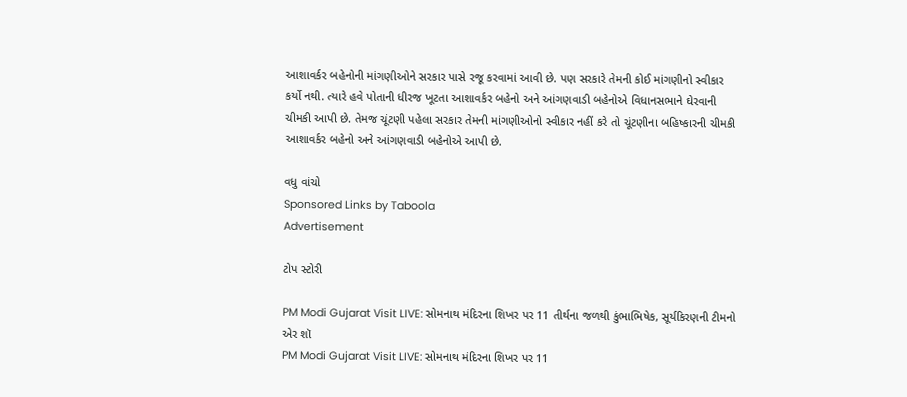આશાવર્કર બહેનોની માંગણીઓને સરકાર પાસે રજૂ કરવામાં આવી છે. પણ સરકારે તેમની કોઈ માંગણીનો સ્વીકાર કર્યો નથી. ત્યારે હવે પોતાની ધીરજ ખૂટતા આશાવર્કર બહેનો અને આંગણવાડી બહેનોએ વિધાનસભાને ઘેરવાની ચીમકી આપી છે. તેમજ ચૂંટણી પહેલા સરકાર તેમની માંગણીઓનો સ્વીકાર નહીં કરે તો ચૂંટણીના બહિષ્કારની ચીમકી આશાવર્કર બહેનો અને આંગણવાડી બહેનોએ આપી છે.

વધુ વાંચો
Sponsored Links by Taboola
Advertisement

ટોપ સ્ટોરી

PM Modi Gujarat Visit LIVE: સોમનાથ મંદિરના શિખર પર 11 તીર્થના જળથી કુંભાભિષેક, સૂર્યકિરણની ટીમનો એર શૉ
PM Modi Gujarat Visit LIVE: સોમનાથ મંદિરના શિખર પર 11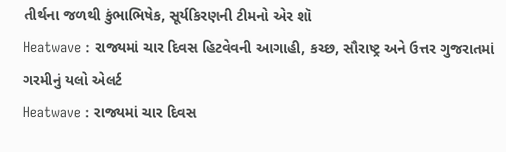તીર્થના જળથી કુંભાભિષેક, સૂર્યકિરણની ટીમનો એર શૉ
Heatwave : રાજ્યમાં ચાર દિવસ હિટવેવની આગાહી, કચ્છ, સૌરાષ્ટ્ર અને ઉત્તર ગુજરાતમાં ગરમીનું યલો એલર્ટ
Heatwave : રાજ્યમાં ચાર દિવસ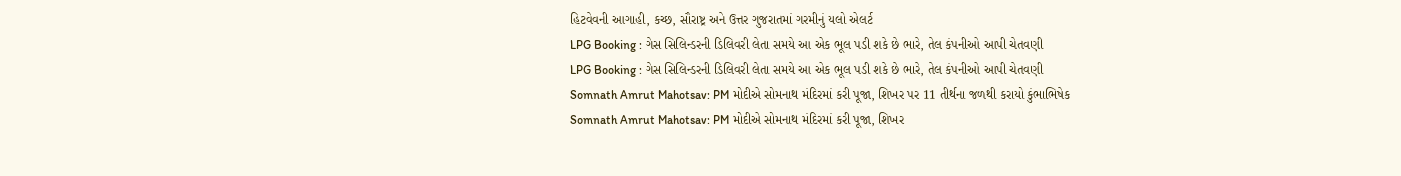હિટવેવની આગાહી, કચ્છ, સૌરાષ્ટ્ર અને ઉત્તર ગુજરાતમાં ગરમીનું યલો એલર્ટ
LPG Booking : ગેસ સિલિન્ડરની ડિલિવરી લેતા સમયે આ એક ભૂલ પડી શકે છે ભારે, તેલ કંપનીઓ આપી ચેતવણી
LPG Booking : ગેસ સિલિન્ડરની ડિલિવરી લેતા સમયે આ એક ભૂલ પડી શકે છે ભારે, તેલ કંપનીઓ આપી ચેતવણી
Somnath Amrut Mahotsav: PM મોદીએ સોમનાથ મંદિરમાં કરી પૂજા, શિખર પર 11 તીર્થના જળથી કરાયો કુંભાભિષેક
Somnath Amrut Mahotsav: PM મોદીએ સોમનાથ મંદિરમાં કરી પૂજા, શિખર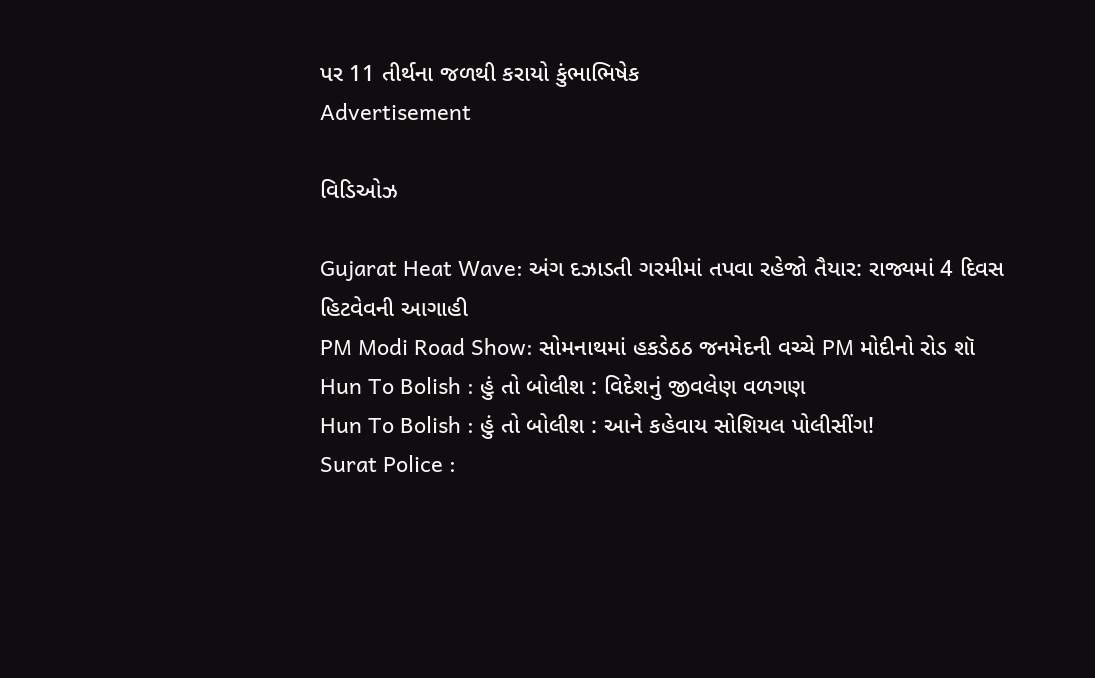પર 11 તીર્થના જળથી કરાયો કુંભાભિષેક
Advertisement

વિડિઓઝ

Gujarat Heat Wave: અંગ દઝાડતી ગરમીમાં તપવા રહેજો તૈયાર: રાજ્યમાં 4 દિવસ હિટવેવની આગાહી
PM Modi Road Show: સોમનાથમાં હકડેઠઠ જનમેદની વચ્ચે PM મોદીનો રોડ શૉ
Hun To Bolish : હું તો બોલીશ : વિદેશનું જીવલેણ વળગણ
Hun To Bolish : હું તો બોલીશ : આને કહેવાય સોશિયલ પોલીસીંગ!
Surat Police :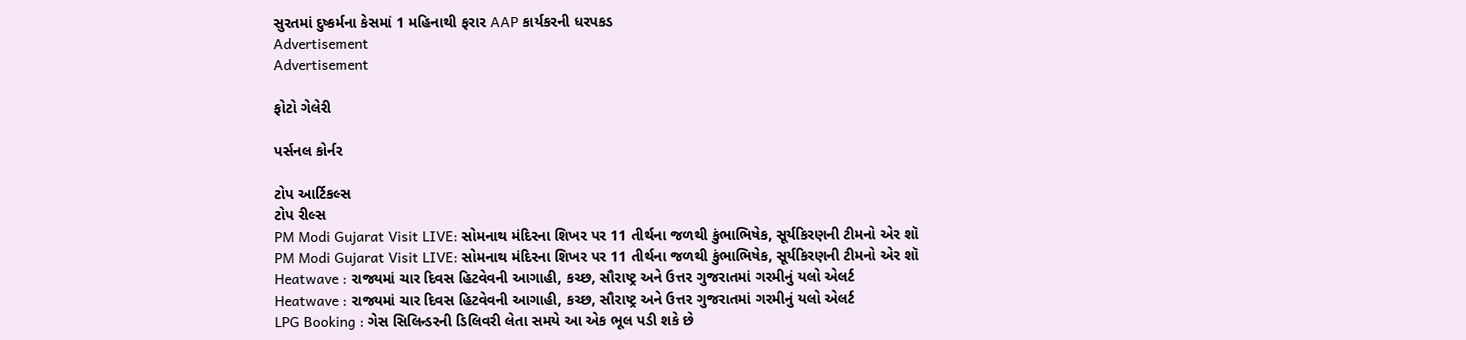સુરતમાં દુષ્કર્મના કેસમાં 1 મહિનાથી ફરાર AAP કાર્યકરની ધરપકડ
Advertisement
Advertisement

ફોટો ગેલેરી

પર્સનલ કોર્નર

ટોપ આર્ટિકલ્સ
ટોપ રીલ્સ
PM Modi Gujarat Visit LIVE: સોમનાથ મંદિરના શિખર પર 11 તીર્થના જળથી કુંભાભિષેક, સૂર્યકિરણની ટીમનો એર શૉ
PM Modi Gujarat Visit LIVE: સોમનાથ મંદિરના શિખર પર 11 તીર્થના જળથી કુંભાભિષેક, સૂર્યકિરણની ટીમનો એર શૉ
Heatwave : રાજ્યમાં ચાર દિવસ હિટવેવની આગાહી, કચ્છ, સૌરાષ્ટ્ર અને ઉત્તર ગુજરાતમાં ગરમીનું યલો એલર્ટ
Heatwave : રાજ્યમાં ચાર દિવસ હિટવેવની આગાહી, કચ્છ, સૌરાષ્ટ્ર અને ઉત્તર ગુજરાતમાં ગરમીનું યલો એલર્ટ
LPG Booking : ગેસ સિલિન્ડરની ડિલિવરી લેતા સમયે આ એક ભૂલ પડી શકે છે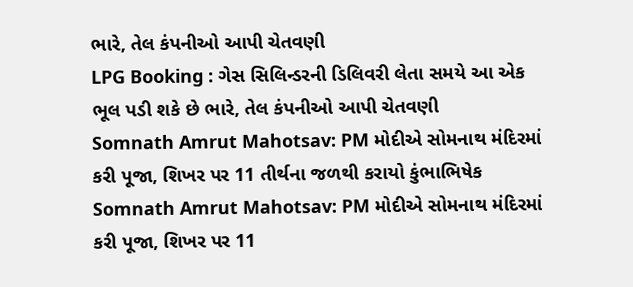ભારે, તેલ કંપનીઓ આપી ચેતવણી
LPG Booking : ગેસ સિલિન્ડરની ડિલિવરી લેતા સમયે આ એક ભૂલ પડી શકે છે ભારે, તેલ કંપનીઓ આપી ચેતવણી
Somnath Amrut Mahotsav: PM મોદીએ સોમનાથ મંદિરમાં કરી પૂજા, શિખર પર 11 તીર્થના જળથી કરાયો કુંભાભિષેક
Somnath Amrut Mahotsav: PM મોદીએ સોમનાથ મંદિરમાં કરી પૂજા, શિખર પર 11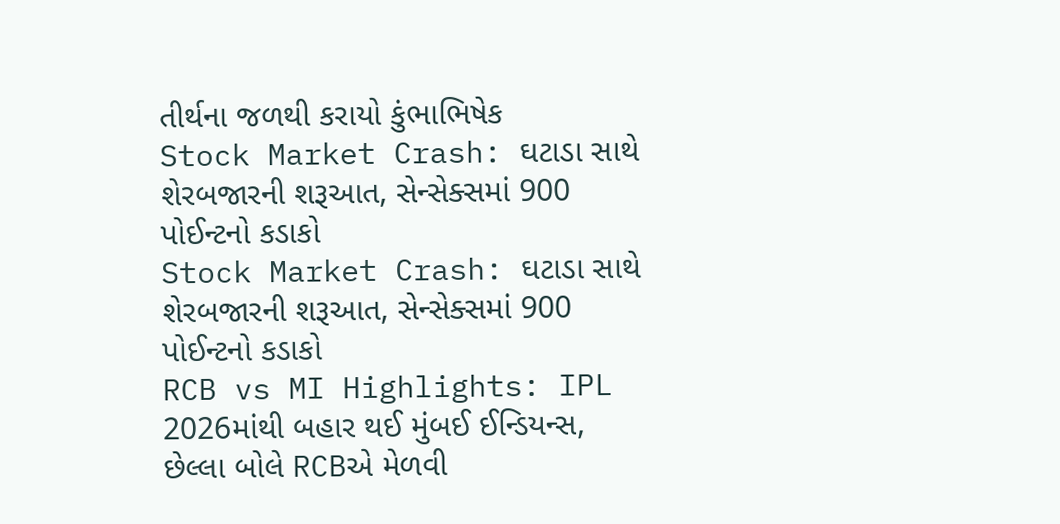તીર્થના જળથી કરાયો કુંભાભિષેક
Stock Market Crash: ઘટાડા સાથે શેરબજારની શરૂઆત, સેન્સેક્સમાં 900 પોઈન્ટનો કડાકો
Stock Market Crash: ઘટાડા સાથે શેરબજારની શરૂઆત, સેન્સેક્સમાં 900 પોઈન્ટનો કડાકો
RCB vs MI Highlights: IPL 2026માંથી બહાર થઈ મુંબઈ ઈન્ડિયન્સ, છેલ્લા બોલે RCBએ મેળવી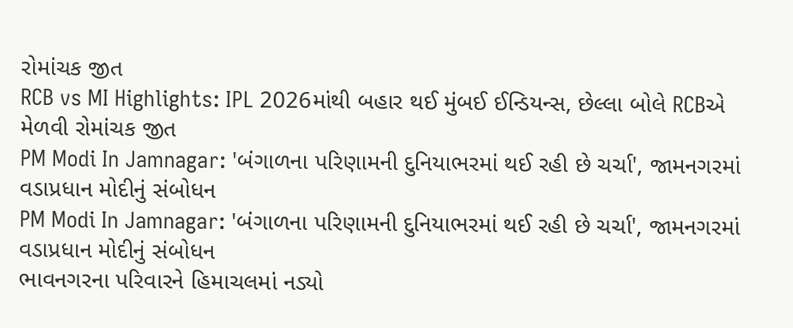રોમાંચક જીત
RCB vs MI Highlights: IPL 2026માંથી બહાર થઈ મુંબઈ ઈન્ડિયન્સ, છેલ્લા બોલે RCBએ મેળવી રોમાંચક જીત
PM Modi In Jamnagar: 'બંગાળના પરિણામની દુનિયાભરમાં થઈ રહી છે ચર્ચા', જામનગરમાં વડાપ્રધાન મોદીનું સંબોધન
PM Modi In Jamnagar: 'બંગાળના પરિણામની દુનિયાભરમાં થઈ રહી છે ચર્ચા', જામનગરમાં વડાપ્રધાન મોદીનું સંબોધન
ભાવનગરના પરિવારને હિમાચલમાં નડ્યો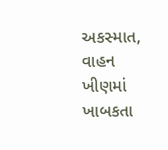અકસ્માત, વાહન ખીણમાં ખાબકતા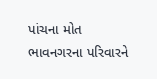પાંચના મોત
ભાવનગરના પરિવારને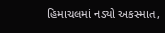હિમાચલમાં નડ્યો અકસ્માત,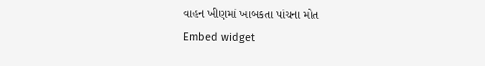વાહન ખીણમાં ખાબકતા પાંચના મોત
Embed widget